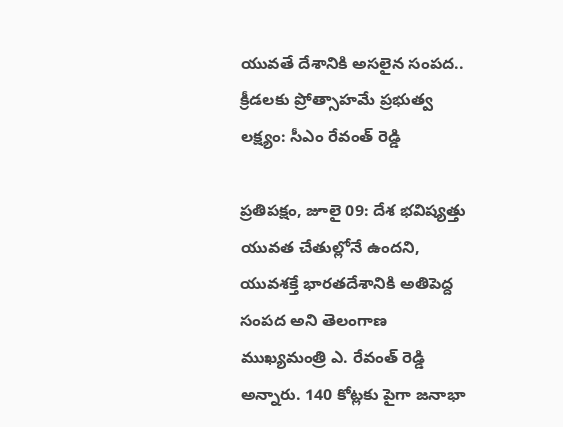యువతే దేశానికి అసలైన సంపద.. క్రీడలకు ప్రోత్సాహమే ప్రభుత్వ లక్ష్యం: సీఎం రేవంత్ రెడ్డి

ప్రతిపక్షం, జూలై 09: దేశ భవిష్యత్తు యువత చేతుల్లోనే ఉందని, యువశక్తే భారతదేశానికి అతిపెద్ద సంపద అని తెలంగాణ ముఖ్యమంత్రి ఎ. రేవంత్ రెడ్డి అన్నారు. 140 కోట్లకు పైగా జనాభా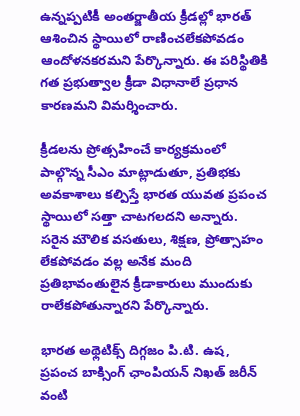ఉన్నప్పటికీ అంతర్జాతీయ క్రీడల్లో భారత్ ఆశించిన స్థాయిలో రాణించలేకపోవడం ఆందోళనకరమని పేర్కొన్నారు. ఈ పరిస్థితికి గత ప్రభుత్వాల క్రీడా విధానాలే ప్రధాన కారణమని విమర్శించారు.

క్రీడలను ప్రోత్సహించే కార్యక్రమంలో పాల్గొన్న సీఎం మాట్లాడుతూ, ప్రతిభకు అవకాశాలు కల్పిస్తే భారత యువత ప్రపంచ స్థాయిలో సత్తా చాటగలదని అన్నారు. సరైన మౌలిక వసతులు, శిక్షణ, ప్రోత్సాహం లేకపోవడం వల్ల అనేక మంది ప్రతిభావంతులైన క్రీడాకారులు ముందుకు రాలేకపోతున్నారని పేర్కొన్నారు.

భారత అథ్లెటిక్స్ దిగ్గజం పి.టి. ఉష, ప్రపంచ బాక్సింగ్ ఛాంపియన్ నిఖత్ జరీన్ వంటి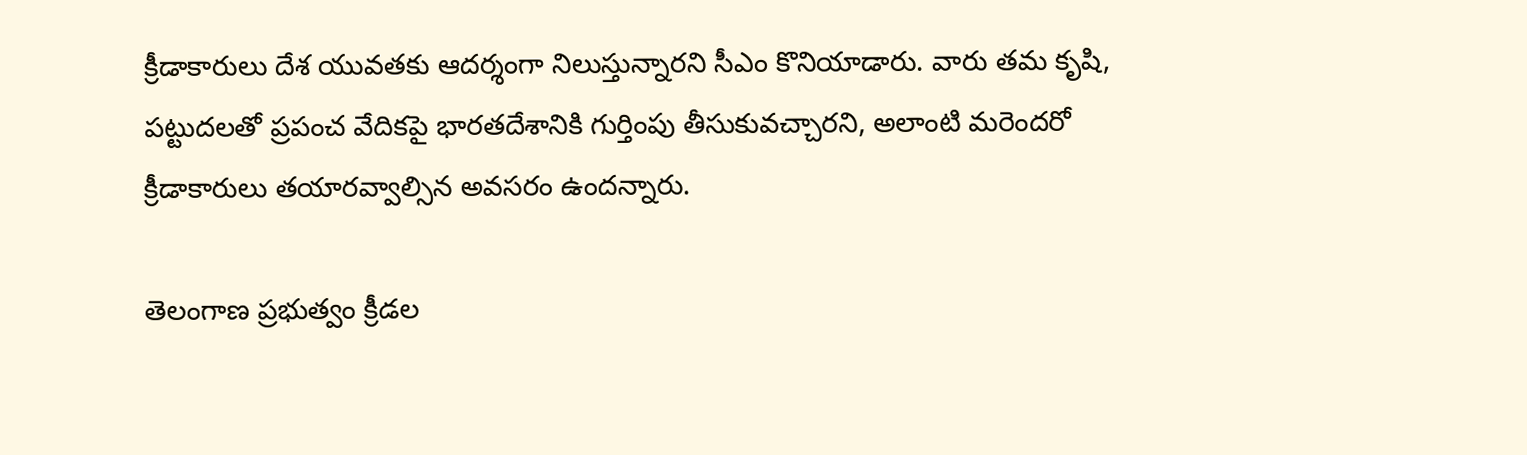క్రీడాకారులు దేశ యువతకు ఆదర్శంగా నిలుస్తున్నారని సీఎం కొనియాడారు. వారు తమ కృషి, పట్టుదలతో ప్రపంచ వేదికపై భారతదేశానికి గుర్తింపు తీసుకువచ్చారని, అలాంటి మరెందరో క్రీడాకారులు తయారవ్వాల్సిన అవసరం ఉందన్నారు.

తెలంగాణ ప్రభుత్వం క్రీడల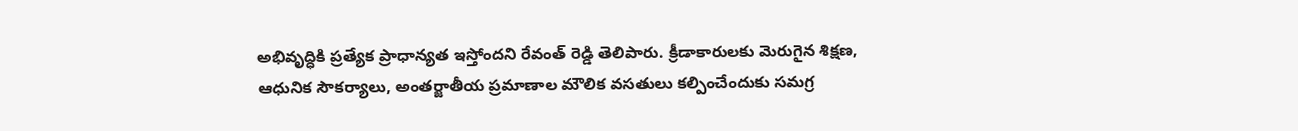అభివృద్ధికి ప్రత్యేక ప్రాధాన్యత ఇస్తోందని రేవంత్ రెడ్డి తెలిపారు. క్రీడాకారులకు మెరుగైన శిక్షణ, ఆధునిక సౌకర్యాలు, అంతర్జాతీయ ప్రమాణాల మౌలిక వసతులు కల్పించేందుకు సమగ్ర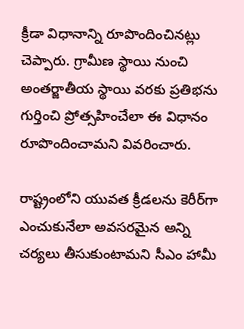క్రీడా విధానాన్ని రూపొందించినట్లు చెప్పారు. గ్రామీణ స్థాయి నుంచి అంతర్జాతీయ స్థాయి వరకు ప్రతిభను గుర్తించి ప్రోత్సహించేలా ఈ విధానం రూపొందించామని వివరించారు.

రాష్ట్రంలోని యువత క్రీడలను కెరీర్‌గా ఎంచుకునేలా అవసరమైన అన్ని చర్యలు తీసుకుంటామని సీఎం హామీ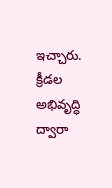ఇచ్చారు. క్రీడల అభివృద్ధి ద్వారా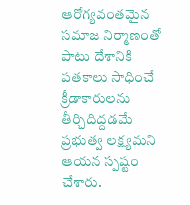ఆరోగ్యవంతమైన సమాజ నిర్మాణంతో పాటు దేశానికి పతకాలు సాధించే క్రీడాకారులను తీర్చిదిద్దడమే ప్రభుత్వ లక్ష్యమని ఆయన స్పష్టం చేశారు.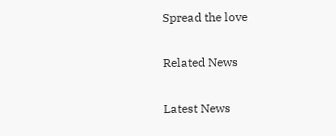Spread the love

Related News

Latest News